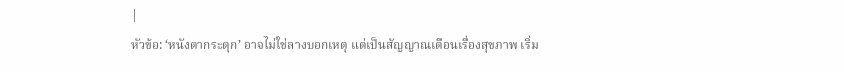|
หัวข้อ: ‘หนังตากระตุก’ อาจไม่ใช่ลางบอกเหตุ แต่เป็นสัญญาณเตือนเรื่องสุขภาพ เริ่ม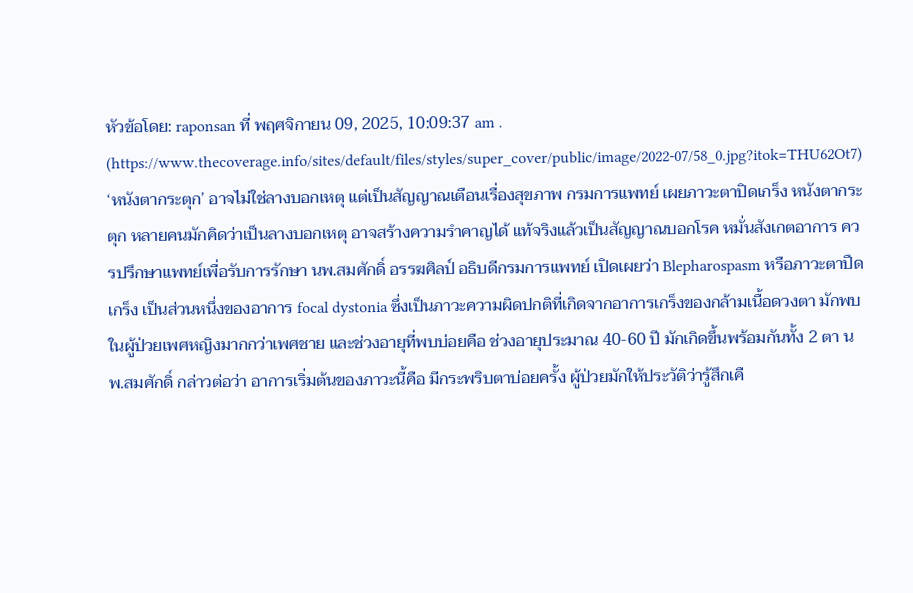หัวข้อโดย: raponsan ที่ พฤศจิกายน 09, 2025, 10:09:37 am .
(https://www.thecoverage.info/sites/default/files/styles/super_cover/public/image/2022-07/58_0.jpg?itok=THU62Ot7) ‘หนังตากระตุก’ อาจไม่ใช่ลางบอกเหตุ แต่เป็นสัญญาณเตือนเรื่องสุขภาพ กรมการแพทย์ เผยภาวะตาปิดเกร็ง หนังตากระตุก หลายคนมักคิดว่าเป็นลางบอกเหตุ อาจสร้างความรำคาญได้ แท้จริงแล้วเป็นสัญญาณบอกโรค หมั่นสังเกตอาการ ควรปรึกษาแพทย์เพื่อรับการรักษา นพ.สมศักดิ์ อรรฆศิลป์ อธิบดีกรมการแพทย์ เปิดเผยว่า Blepharospasm หรือภาวะตาปืดเกร็ง เป็นส่วนหนึ่งของอาการ focal dystonia ซึ่งเป็นภาวะความผิดปกติที่เกิดจากอาการเกร็งของกล้ามเนื้อดวงตา มักพบในผู้ป่วยเพศหญิงมากกว่าเพศชาย และช่วงอายุที่พบบ่อยคือ ช่วงอายุประมาณ 40-60 ปี มักเกิดขึ้นพร้อมกันทั้ง 2 ตา นพ.สมศักดิ์ กล่าวต่อว่า อาการเริ่มต้นของภาวะนี้คือ มีกระพริบตาบ่อยครั้ง ผู้ป่วยมักให้ประวัติว่ารู้สึกเคื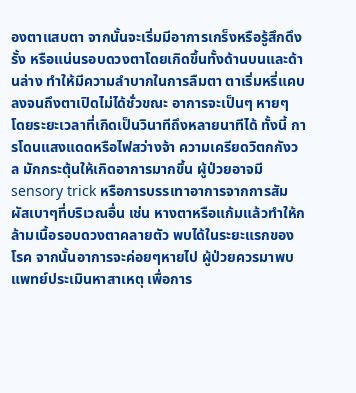องตาแสบตา จากนั้นจะเริ่มมีอาการเกร็งหรือรู้สึกดึงรั้ง หรือแน่นรอบดวงตาโดยเกิดขึ้นทั้งด้านบนและด้านล่าง ทำให้มีความลำบากในการลืมตา ตาเริ่มหรี่แคบลงจนถึงตาเปิดไม่ได้ชั่วขณะ อาการจะเป็นๆ หายๆ โดยระยะเวลาที่เกิดเป็นวินาทีถึงหลายนาทีได้ ทั้งนี้ การโดนแสงแดดหรือไฟสว่างจ้า ความเครียดวิตกกังวล มักกระตุ้นให้เกิดอาการมากขึ้น ผู้ป่วยอาจมี sensory trick หรือการบรรเทาอาการจากการสัมผัสเบาๆที่บริเวณอื่น เช่น หางตาหรือแก้มแล้วทำให้กล้ามเนื้อรอบดวงตาคลายตัว พบได้ในระยะแรกของโรค จากนั้นอาการจะค่อยๆหายไป ผู้ป่วยควรมาพบแพทย์ประเมินหาสาเหตุ เพื่อการ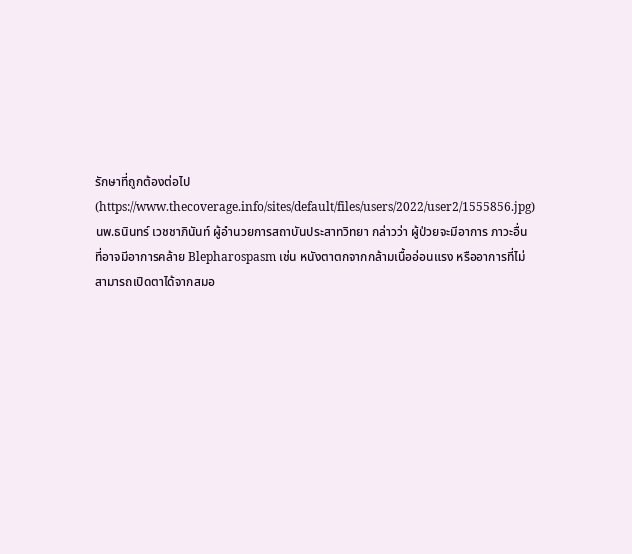รักษาที่ถูกต้องต่อไป (https://www.thecoverage.info/sites/default/files/users/2022/user2/1555856.jpg) นพ.ธนินทร์ เวชชาภินันท์ ผู้อำนวยการสถาบันประสาทวิทยา กล่าวว่า ผู้ป่วยจะมีอาการ ภาวะอื่นที่อาจมีอาการคล้าย Blepharospasm เช่น หนังตาตกจากกล้ามเนื้ออ่อนแรง หรืออาการที่ไม่สามารถเปิดตาได้จากสมอ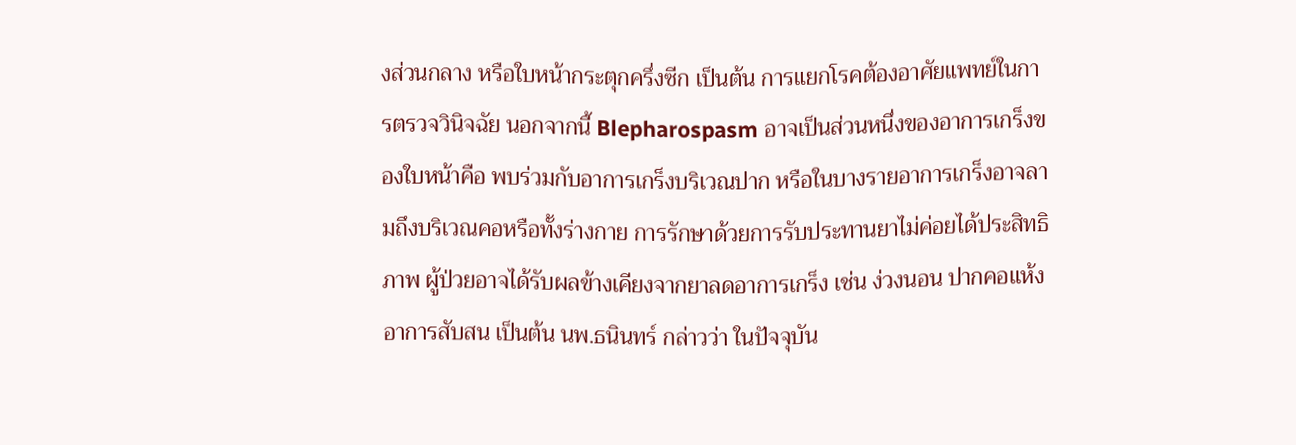งส่วนกลาง หรือใบหน้ากระตุกครึ่งซีก เป็นต้น การแยกโรคต้องอาศัยแพทย์ในการตรวจวินิจฉัย นอกจากนี้ Blepharospasm อาจเป็นส่วนหนึ่งของอาการเกร็งของใบหน้าคือ พบร่วมกับอาการเกร็งบริเวณปาก หรือในบางรายอาการเกร็งอาจลามถึงบริเวณคอหรือทั้งร่างกาย การรักษาด้วยการรับประทานยาไม่ค่อยได้ประสิทธิภาพ ผู้ป่วยอาจได้รับผลข้างเคียงจากยาลดอาการเกร็ง เช่น ง่วงนอน ปากคอแห้ง อาการสับสน เป็นต้น นพ.ธนินทร์ กล่าวว่า ในปัจจุบัน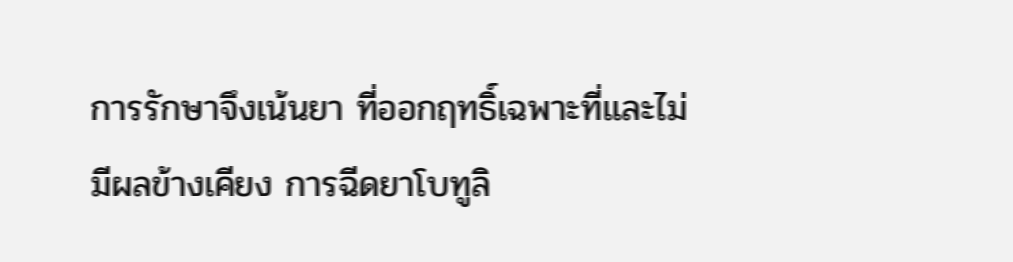การรักษาจึงเน้นยา ที่ออกฤทธิ์เฉพาะที่และไม่มีผลข้างเคียง การฉีดยาโบทูลิ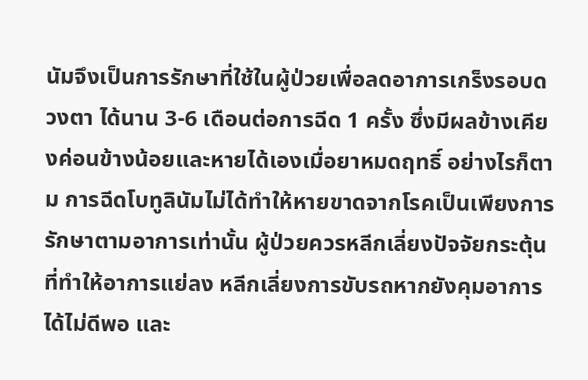นัมจึงเป็นการรักษาที่ใช้ในผู้ป่วยเพื่อลดอาการเกร็งรอบดวงตา ได้นาน 3-6 เดือนต่อการฉีด 1 ครั้ง ซึ่งมีผลข้างเคียงค่อนข้างน้อยและหายได้เองเมื่อยาหมดฤทธิ์ อย่างไรก็ตาม การฉีดโบทูลินัมไม่ได้ทำให้หายขาดจากโรคเป็นเพียงการรักษาตามอาการเท่านั้น ผู้ป่วยควรหลีกเลี่ยงปัจจัยกระตุ้นที่ทำให้อาการแย่ลง หลีกเลี่ยงการขับรถหากยังคุมอาการได้ไม่ดีพอ และ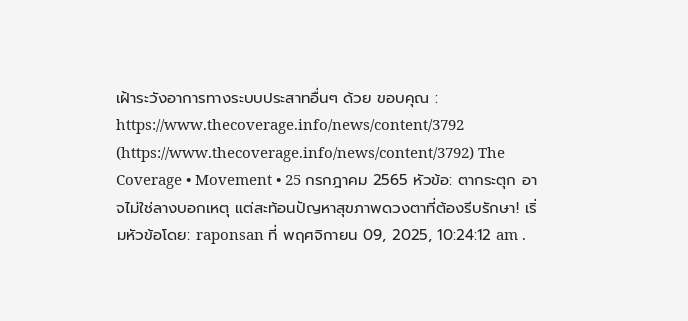เฝ้าระวังอาการทางระบบประสาทอื่นๆ ด้วย ขอบคุณ : https://www.thecoverage.info/news/content/3792 (https://www.thecoverage.info/news/content/3792) The Coverage • Movement • 25 กรกฎาคม 2565 หัวข้อ: ตากระตุก อาจไม่ใช่ลางบอกเหตุ แต่สะท้อนปัญหาสุขภาพดวงตาที่ต้องรีบรักษา! เริ่มหัวข้อโดย: raponsan ที่ พฤศจิกายน 09, 2025, 10:24:12 am .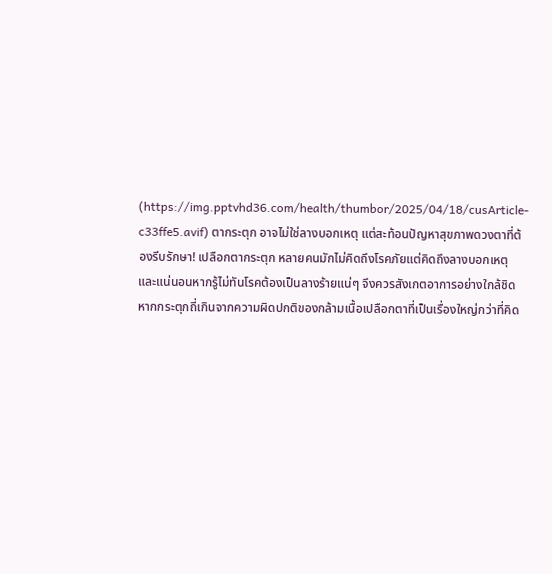(https://img.pptvhd36.com/health/thumbor/2025/04/18/cusArticle-c33ffe5.avif) ตากระตุก อาจไม่ใช่ลางบอกเหตุ แต่สะท้อนปัญหาสุขภาพดวงตาที่ต้องรีบรักษา! เปลือกตากระตุก หลายคนมักไม่คิดถึงโรคภัยแต่คิดถึงลางบอกเหตุ และแน่นอนหากรู้ไม่ทันโรคต้องเป็นลางร้ายแน่ๆ จึงควรสังเกตอาการอย่างใกล้ชิด หากกระตุกถี่เกินจากความผิดปกติของกล้ามเนื้อเปลือกตาที่เป็นเรื่องใหญ่กว่าที่คิด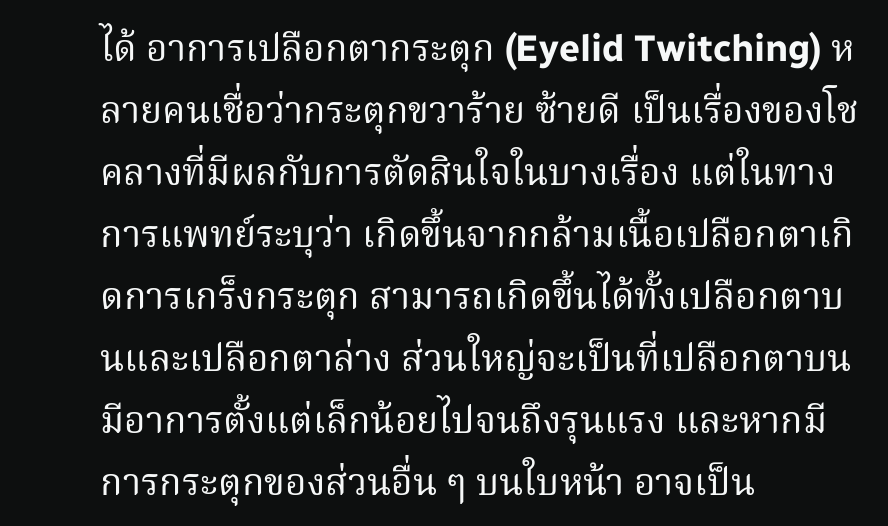ได้ อาการเปลือกตากระตุก (Eyelid Twitching) หลายคนเชื่อว่ากระตุกขวาร้าย ซ้ายดี เป็นเรื่องของโชคลางที่มีผลกับการตัดสินใจในบางเรื่อง แต่ในทางการแพทย์ระบุว่า เกิดขึ้นจากกล้ามเนื้อเปลือกตาเกิดการเกร็งกระตุก สามารถเกิดขึ้นได้ทั้งเปลือกตาบนและเปลือกตาล่าง ส่วนใหญ่จะเป็นที่เปลือกตาบน มีอาการตั้งแต่เล็กน้อยไปจนถึงรุนแรง และหากมีการกระตุกของส่วนอื่น ๆ บนใบหน้า อาจเป็น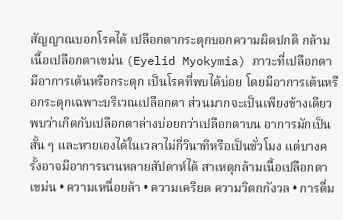สัญญาณบอกโรคได้ เปลือกตากระตุกบอกความผิดปกติ กล้ามเนื้อเปลือกตาเขม่น (Eyelid Myokymia) ภาวะที่เปลือกตามีอาการเต้นหรือกระตุก เป็นโรคที่พบได้บ่อย โดยมีอาการเต้นหรือกระตุกเฉพาะบริเวณเปลือกตา ส่วนมากจะเป็นเพียงข้างเดียว พบว่าเกิดกับเปลือกตาล่างบ่อยกว่าเปลือกตาบน อาการมักเป็นสั้น ๆ และหายเองได้ในเวลาไม่กี่วินาทีหรือเป็นชั่วโมง แต่บางครั้งอาจมีอาการนานหลายสัปดาห์ได้ สาเหตุกล้ามเนื้อเปลือกตาเขม่น • ความเหนื่อยล้า • ความเครียด ความวิตกกังวล • การดื่ม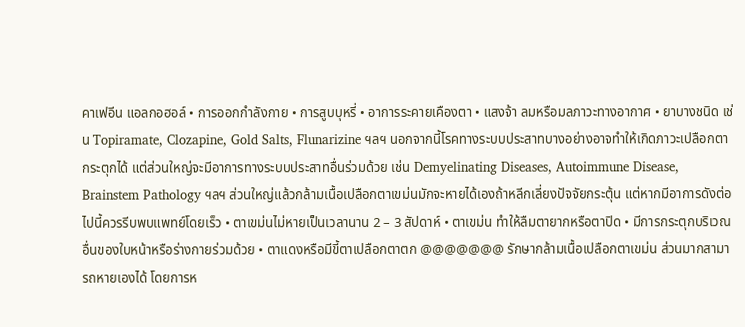คาเฟอีน แอลกอฮอล์ • การออกกำลังกาย • การสูบบุหรี่ • อาการระคายเคืองตา • แสงจ้า ลมหรือมลภาวะทางอากาศ • ยาบางชนิด เช่น Topiramate, Clozapine, Gold Salts, Flunarizine ฯลฯ นอกจากนี้โรคทางระบบประสาทบางอย่างอาจทำให้เกิดภาวะเปลือกตากระตุกได้ แต่ส่วนใหญ่จะมีอาการทางระบบประสาทอื่นร่วมด้วย เช่น Demyelinating Diseases, Autoimmune Disease, Brainstem Pathology ฯลฯ ส่วนใหญ่แล้วกล้ามเนื้อเปลือกตาเขม่นมักจะหายได้เองถ้าหลีกเลี่ยงปัจจัยกระตุ้น แต่หากมีอาการดังต่อไปนี้ควรรีบพบแพทย์โดยเร็ว • ตาเขม่นไม่หายเป็นเวลานาน 2 – 3 สัปดาห์ • ตาเขม่น ทำให้ลืมตายากหรือตาปิด • มีการกระตุกบริเวณอื่นของใบหน้าหรือร่างกายร่วมด้วย • ตาแดงหรือมีขี้ตาเปลือกตาตก @@@@@@@ รักษากล้ามเนื้อเปลือกตาเขม่น ส่วนมากสามารถหายเองได้ โดยการห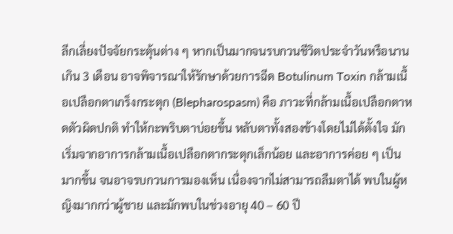ลีกเลี่ยงปัจจัยกระตุ้นต่าง ๆ หากเป็นมากจนรบกวนชีวิตประจำวันหรือนานเกิน 3 เดือน อาจพิจารณาให้รักษาด้วยการฉีด Botulinum Toxin กล้ามเนื้อเปลือกตาเกร็งกระตุก (Blepharospasm) คือ ภาวะที่กล้ามเนื้อเปลือกตาหดตัวผิดปกติ ทำให้กะพริบตาบ่อยขึ้น หลับตาทั้งสองข้างโดยไม่ได้ตั้งใจ มักเริ่มจากอาการกล้ามเนื้อเปลือกตากระตุกเล็กน้อย และอาการค่อย ๆ เป็นมากขึ้น จนอาจรบกวนการมองเห็น เนื่องจากไม่สามารถลืมตาได้ พบในผู้หญิงมากกว่าผู้ชาย และมักพบในช่วงอายุ 40 – 60 ปี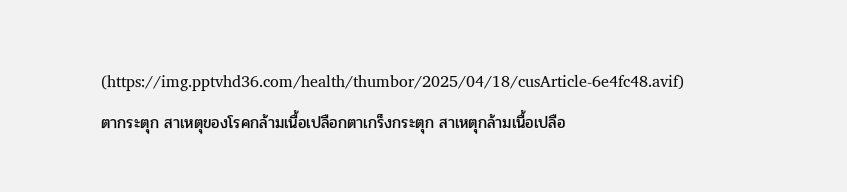(https://img.pptvhd36.com/health/thumbor/2025/04/18/cusArticle-6e4fc48.avif) ตากระตุก สาเหตุของโรคกล้ามเนื้อเปลือกตาเกร็งกระตุก สาเหตุกล้ามเนื้อเปลือ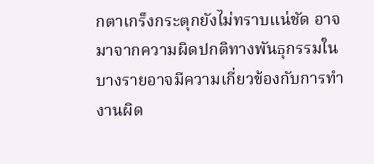กตาเกร็งกระตุกยังไม่ทราบแน่ชัด อาจมาจากความผิดปกติทางพันธุกรรมในบางรายอาจมีความเกี่ยวข้องกับการทำงานผิด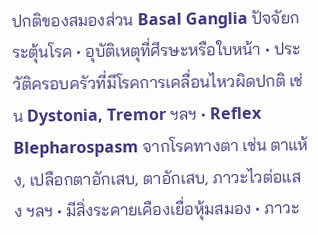ปกติของสมองส่วน Basal Ganglia ปัจจัยกระตุ้นโรค • อุบัติเหตุที่ศีรษะหรือใบหน้า • ประวัติครอบครัวที่มีโรคการเคลื่อนไหวผิดปกติ เช่น Dystonia, Tremor ฯลฯ • Reflex Blepharospasm จากโรคทางตา เช่น ตาแห้ง, เปลือกตาอักเสบ, ตาอักเสบ, ภาวะไวต่อแสง ฯลฯ • มีสิ่งระคายเคืองเยื่อหุ้มสมอง • ภาวะ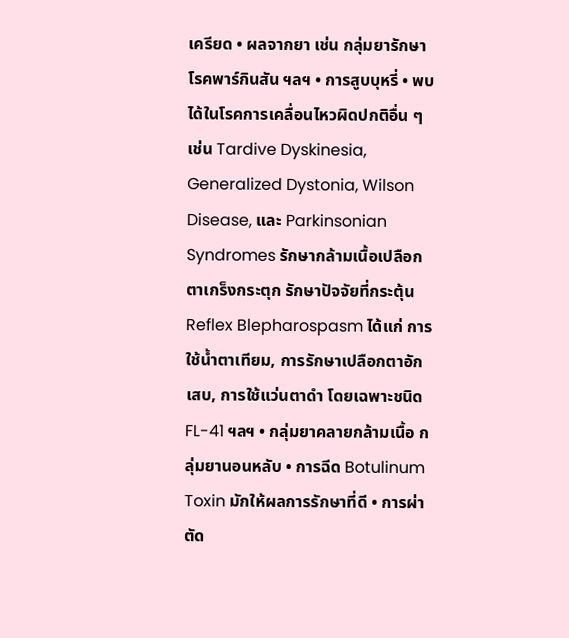เครียด • ผลจากยา เช่น กลุ่มยารักษาโรคพาร์กินสัน ฯลฯ • การสูบบุหรี่ • พบได้ในโรคการเคลื่อนไหวผิดปกติอื่น ๆ เช่น Tardive Dyskinesia, Generalized Dystonia, Wilson Disease, และ Parkinsonian Syndromes รักษากล้ามเนื้อเปลือกตาเกร็งกระตุก รักษาปัจจัยที่กระตุ้น Reflex Blepharospasm ได้แก่ การใช้น้ำตาเทียม, การรักษาเปลือกตาอักเสบ, การใช้แว่นตาดำ โดยเฉพาะชนิด FL-41 ฯลฯ • กลุ่มยาคลายกล้ามเนื้อ กลุ่มยานอนหลับ • การฉีด Botulinum Toxin มักให้ผลการรักษาที่ดี • การผ่าตัด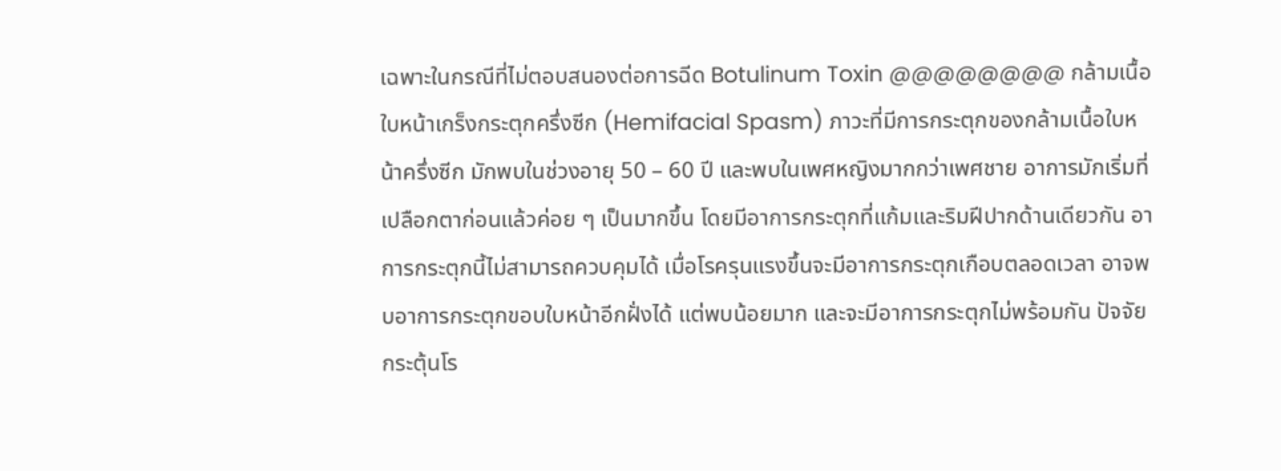เฉพาะในกรณีที่ไม่ตอบสนองต่อการฉีด Botulinum Toxin @@@@@@@@ กล้ามเนื้อใบหน้าเกร็งกระตุกครึ่งซีก (Hemifacial Spasm) ภาวะที่มีการกระตุกของกล้ามเนื้อใบหน้าครึ่งซีก มักพบในช่วงอายุ 50 – 60 ปี และพบในเพศหญิงมากกว่าเพศชาย อาการมักเริ่มที่เปลือกตาก่อนแล้วค่อย ๆ เป็นมากขึ้น โดยมีอาการกระตุกที่แก้มและริมฝีปากด้านเดียวกัน อาการกระตุกนี้ไม่สามารถควบคุมได้ เมื่อโรครุนแรงขึ้นจะมีอาการกระตุกเกือบตลอดเวลา อาจพบอาการกระตุกขอบใบหน้าอีกฝั่งได้ แต่พบน้อยมาก และจะมีอาการกระตุกไม่พร้อมกัน ปัจจัยกระตุ้นโร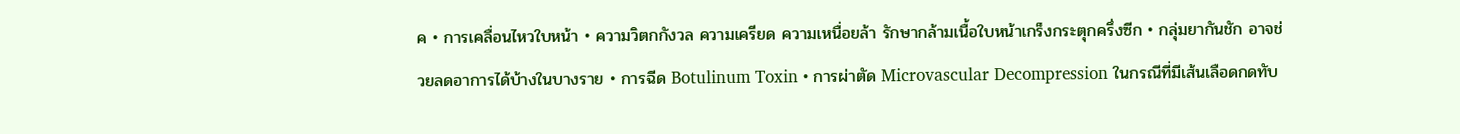ค • การเคลื่อนไหวใบหน้า • ความวิตกกังวล ความเครียด ความเหนื่อยล้า รักษากล้ามเนื้อใบหน้าเกร็งกระตุกครึ่งซีก • กลุ่มยากันชัก อาจช่วยลดอาการได้บ้างในบางราย • การฉีด Botulinum Toxin • การผ่าตัด Microvascular Decompression ในกรณีที่มีเส้นเลือดกดทับ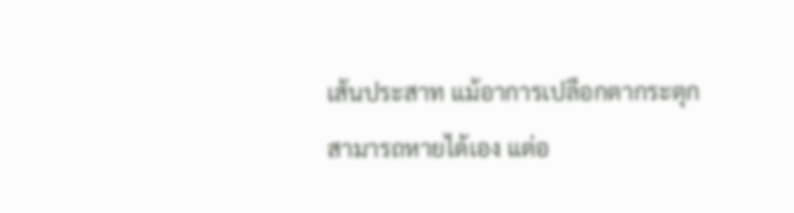เส้นประสาท แม้อาการเปลือกตากระตุกสามารถหายได้เอง แต่อ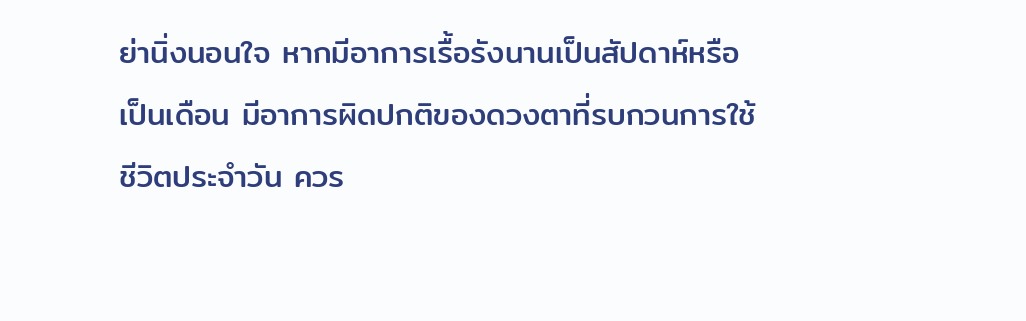ย่านิ่งนอนใจ หากมีอาการเรื้อรังนานเป็นสัปดาห์หรือเป็นเดือน มีอาการผิดปกติของดวงตาที่รบกวนการใช้ชีวิตประจำวัน ควร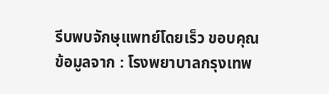รีบพบจักษุแพทย์โดยเร็ว ขอบคุณข้อมูลจาก : โรงพยาบาลกรุงเทพ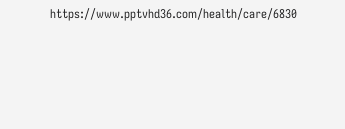https://www.pptvhd36.com/health/care/6830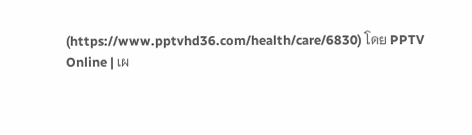(https://www.pptvhd36.com/health/care/6830) โดย PPTV Online | เผ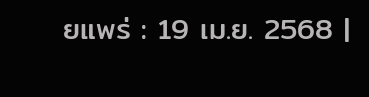ยแพร่ : 19 เม.ย. 2568 |